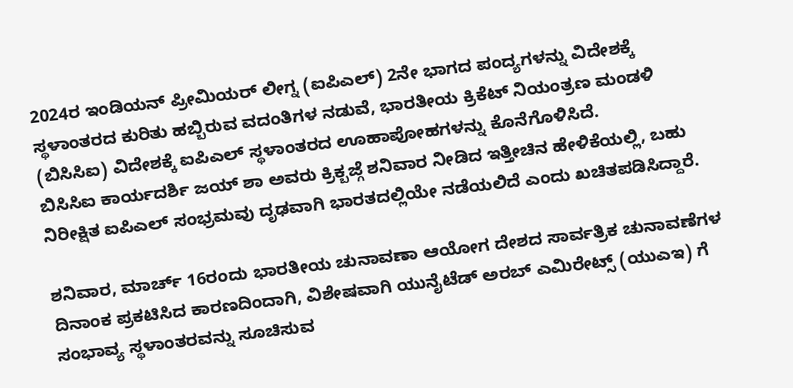2024ರ ಇಂಡಿಯನ್ ಪ್ರೀಮಿಯರ್ ಲೀಗ್ನ (ಐಪಿಎಲ್) 2ನೇ ಭಾಗದ ಪಂದ್ಯಗಳನ್ನು ವಿದೇಶಕ್ಕೆ ಸ್ಥಳಾಂತರದ ಕುರಿತು ಹಬ್ಬಿರುವ ವದಂತಿಗಳ ನಡುವೆ, ಭಾರತೀಯ ಕ್ರಿಕೆಟ್ ನಿಯಂತ್ರಣ ಮಂಡಳಿ (ಬಿಸಿಸಿಐ) ವಿದೇಶಕ್ಕೆ ಐಪಿಎಲ್ ಸ್ಥಳಾಂತರದ ಊಹಾಪೋಹಗಳನ್ನು ಕೊನೆಗೊಳಿಸಿದೆ.
ಬಿಸಿಸಿಐ ಕಾರ್ಯದರ್ಶಿ ಜಯ್ ಶಾ ಅವರು ಕ್ರಿಕ್ಬಜ್ಗೆ ಶನಿವಾರ ನೀಡಿದ ಇತ್ತೀಚಿನ ಹೇಳಿಕೆಯಲ್ಲಿ, ಬಹು ನಿರೀಕ್ಷಿತ ಐಪಿಎಲ್ ಸಂಭ್ರಮವು ದೃಢವಾಗಿ ಭಾರತದಲ್ಲಿಯೇ ನಡೆಯಲಿದೆ ಎಂದು ಖಚಿತಪಡಿಸಿದ್ದಾರೆ.

ಶನಿವಾರ, ಮಾರ್ಚ್ 16ರಂದು ಭಾರತೀಯ ಚುನಾವಣಾ ಆಯೋಗ ದೇಶದ ಸಾರ್ವತ್ರಿಕ ಚುನಾವಣೆಗಳ ದಿನಾಂಕ ಪ್ರಕಟಿಸಿದ ಕಾರಣದಿಂದಾಗಿ, ವಿಶೇಷವಾಗಿ ಯುನೈಟೆಡ್ ಅರಬ್ ಎಮಿರೇಟ್ಸ್ (ಯುಎಇ) ಗೆ ಸಂಭಾವ್ಯ ಸ್ಥಳಾಂತರವನ್ನು ಸೂಚಿಸುವ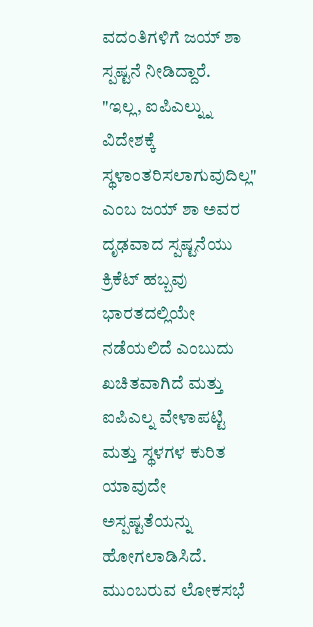ವದಂತಿಗಳಿಗೆ ಜಯ್ ಶಾ ಸ್ಪಷ್ಟನೆ ನೀಡಿದ್ದಾರೆ.
"ಇಲ್ಲ, ಐಪಿಎಲ್ನ್ನು ವಿದೇಶಕ್ಕೆ ಸ್ಥಳಾಂತರಿಸಲಾಗುವುದಿಲ್ಲ" ಎಂಬ ಜಯ್ ಶಾ ಅವರ ದೃಢವಾದ ಸ್ಪಷ್ಟನೆಯು ಕ್ರಿಕೆಟ್ ಹಬ್ಬವು ಭಾರತದಲ್ಲಿಯೇ ನಡೆಯಲಿದೆ ಎಂಬುದು ಖಚಿತವಾಗಿದೆ ಮತ್ತು ಐಪಿಎಲ್ನ ವೇಳಾಪಟ್ಟಿ ಮತ್ತು ಸ್ಥಳಗಳ ಕುರಿತ ಯಾವುದೇ ಅಸ್ಪಷ್ಟತೆಯನ್ನು ಹೋಗಲಾಡಿಸಿದೆ.
ಮುಂಬರುವ ಲೋಕಸಭೆ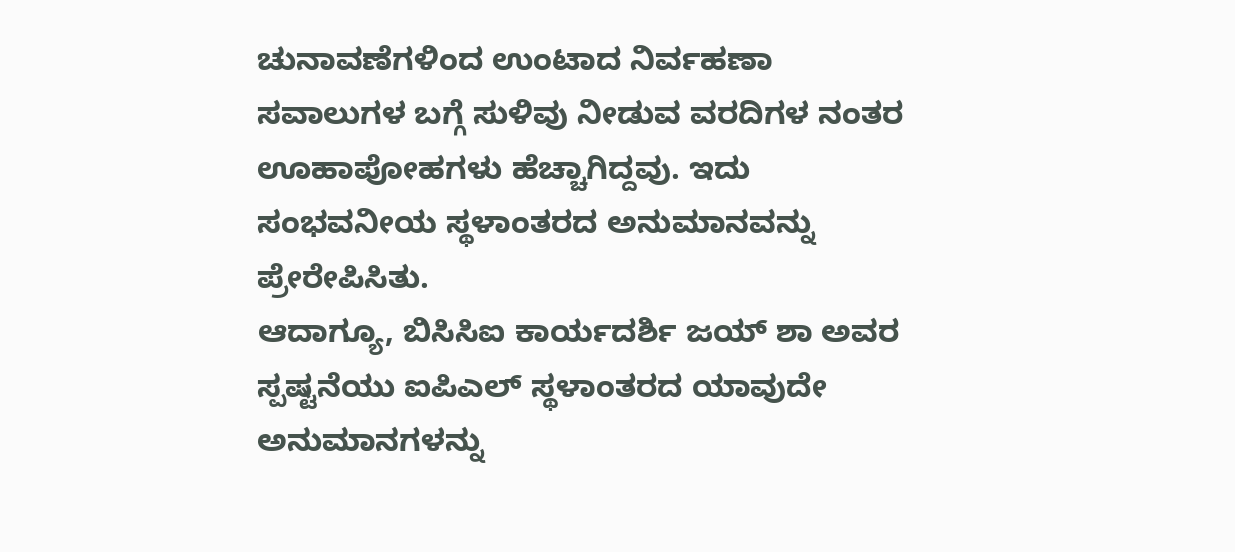ಚುನಾವಣೆಗಳಿಂದ ಉಂಟಾದ ನಿರ್ವಹಣಾ ಸವಾಲುಗಳ ಬಗ್ಗೆ ಸುಳಿವು ನೀಡುವ ವರದಿಗಳ ನಂತರ ಊಹಾಪೋಹಗಳು ಹೆಚ್ಚಾಗಿದ್ದವು. ಇದು ಸಂಭವನೀಯ ಸ್ಥಳಾಂತರದ ಅನುಮಾನವನ್ನು ಪ್ರೇರೇಪಿಸಿತು.
ಆದಾಗ್ಯೂ, ಬಿಸಿಸಿಐ ಕಾರ್ಯದರ್ಶಿ ಜಯ್ ಶಾ ಅವರ ಸ್ಪಷ್ಟನೆಯು ಐಪಿಎಲ್ ಸ್ಥಳಾಂತರದ ಯಾವುದೇ ಅನುಮಾನಗಳನ್ನು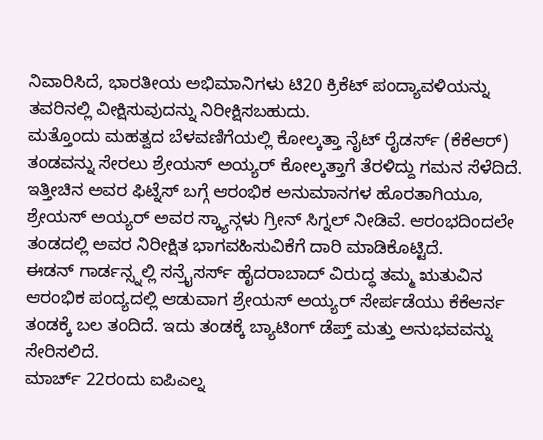ನಿವಾರಿಸಿದೆ, ಭಾರತೀಯ ಅಭಿಮಾನಿಗಳು ಟಿ20 ಕ್ರಿಕೆಟ್ ಪಂದ್ಯಾವಳಿಯನ್ನು ತವರಿನಲ್ಲಿ ವೀಕ್ಷಿಸುವುದನ್ನು ನಿರೀಕ್ಷಿಸಬಹುದು.
ಮತ್ತೊಂದು ಮಹತ್ವದ ಬೆಳವಣಿಗೆಯಲ್ಲಿ ಕೋಲ್ಕತ್ತಾ ನೈಟ್ ರೈಡರ್ಸ್ (ಕೆಕೆಆರ್) ತಂಡವನ್ನು ಸೇರಲು ಶ್ರೇಯಸ್ ಅಯ್ಯರ್ ಕೋಲ್ಕತ್ತಾಗೆ ತೆರಳಿದ್ದು ಗಮನ ಸೆಳೆದಿದೆ.
ಇತ್ತೀಚಿನ ಅವರ ಫಿಟ್ನೆಸ್ ಬಗ್ಗೆ ಆರಂಭಿಕ ಅನುಮಾನಗಳ ಹೊರತಾಗಿಯೂ, ಶ್ರೇಯಸ್ ಅಯ್ಯರ್ ಅವರ ಸ್ಕ್ಯಾನ್ಗಳು ಗ್ರೀನ್ ಸಿಗ್ನಲ್ ನೀಡಿವೆ. ಆರಂಭದಿಂದಲೇ ತಂಡದಲ್ಲಿ ಅವರ ನಿರೀಕ್ಷಿತ ಭಾಗವಹಿಸುವಿಕೆಗೆ ದಾರಿ ಮಾಡಿಕೊಟ್ಟಿದೆ.
ಈಡನ್ ಗಾರ್ಡನ್ಸ್ನಲ್ಲಿ ಸನ್ರೈಸರ್ಸ್ ಹೈದರಾಬಾದ್ ವಿರುದ್ಧ ತಮ್ಮ ಋತುವಿನ ಆರಂಭಿಕ ಪಂದ್ಯದಲ್ಲಿ ಆಡುವಾಗ ಶ್ರೇಯಸ್ ಅಯ್ಯರ್ ಸೇರ್ಪಡೆಯು ಕೆಕೆಆರ್ನ ತಂಡಕ್ಕೆ ಬಲ ತಂದಿದೆ. ಇದು ತಂಡಕ್ಕೆ ಬ್ಯಾಟಿಂಗ್ ಡೆಪ್ತ್ ಮತ್ತು ಅನುಭವವನ್ನು ಸೇರಿಸಲಿದೆ.
ಮಾರ್ಚ್ 22ರಂದು ಐಪಿಎಲ್ನ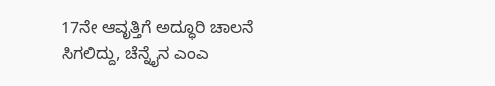17ನೇ ಆವೃತ್ತಿಗೆ ಅದ್ಧೂರಿ ಚಾಲನೆ ಸಿಗಲಿದ್ದು, ಚೆನ್ನೈನ ಎಂಎ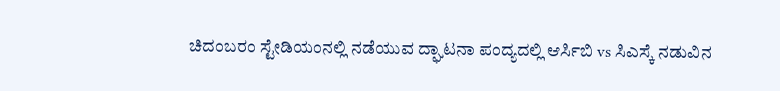ಚಿದಂಬರಂ ಸ್ಟೇಡಿಯಂನಲ್ಲಿ ನಡೆಯುವ ದ್ಘಾಟನಾ ಪಂದ್ಯದಲ್ಲಿ ಆರ್ಸಿಬಿ vs ಸಿಎಸ್ಕೆ ನಡುವಿನ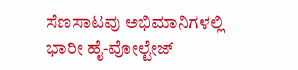ಸೆಣಸಾಟವು ಅಭಿಮಾನಿಗಳಲ್ಲಿ ಭಾರೀ ಹೈ-ವೋಲ್ಟೇಜ್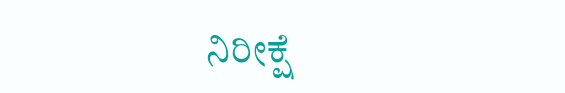ನಿರೀಕ್ಷೆ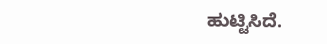ಹುಟ್ಟಿಸಿದೆ.